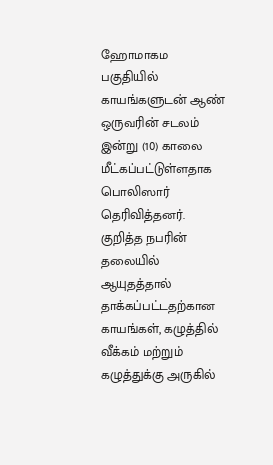ஹோமாகம பகுதியில் காயங்களுடன் ஆண் ஒருவரின் சடலம் இன்று (10) காலை மீட்கப்பட்டுள்ளதாக பொலிஸார் தெரிவித்தனர்.
குறித்த நபரின் தலையில் ஆயுதத்தால் தாக்கப்பட்டதற்கான காயங்கள், கழுத்தில் வீக்கம் மற்றும் கழுத்துக்கு அருகில்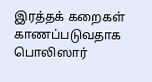இரத்தக் கறைகள்
காணப்படுவதாக பொலிஸார்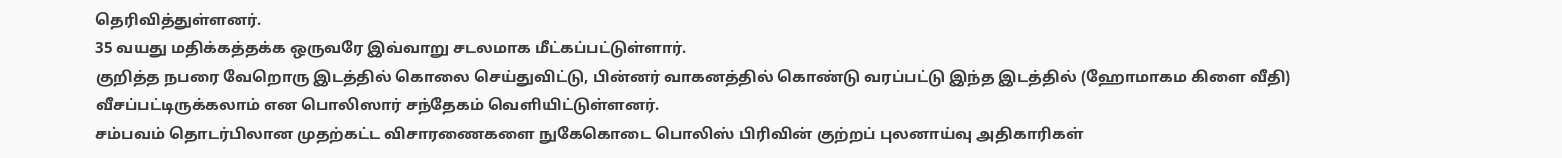தெரிவித்துள்ளனர்.
35 வயது மதிக்கத்தக்க ஒருவரே இவ்வாறு சடலமாக மீட்கப்பட்டுள்ளார்.
குறித்த நபரை வேறொரு இடத்தில் கொலை செய்துவிட்டு, பின்னர் வாகனத்தில் கொண்டு வரப்பட்டு இந்த இடத்தில் (ஹோமாகம கிளை வீதி) வீசப்பட்டிருக்கலாம் என பொலிஸார் சந்தேகம் வெளியிட்டுள்ளனர்.
சம்பவம் தொடர்பிலான முதற்கட்ட விசாரணைகளை நுகேகொடை பொலிஸ் பிரிவின் குற்றப் புலனாய்வு அதிகாரிகள்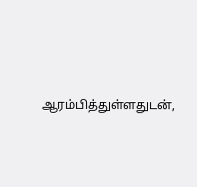ஆரம்பித்துள்ளதுடன்,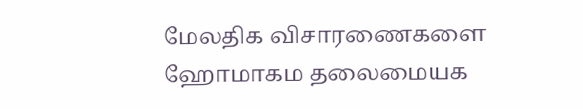மேலதிக விசாரணைகளை ஹோமாகம தலைமையக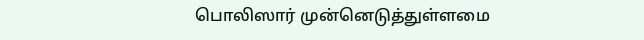பொலிஸார் முன்னெடுத்துள்ளமை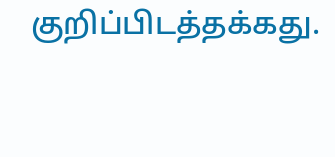குறிப்பிடத்தக்கது.